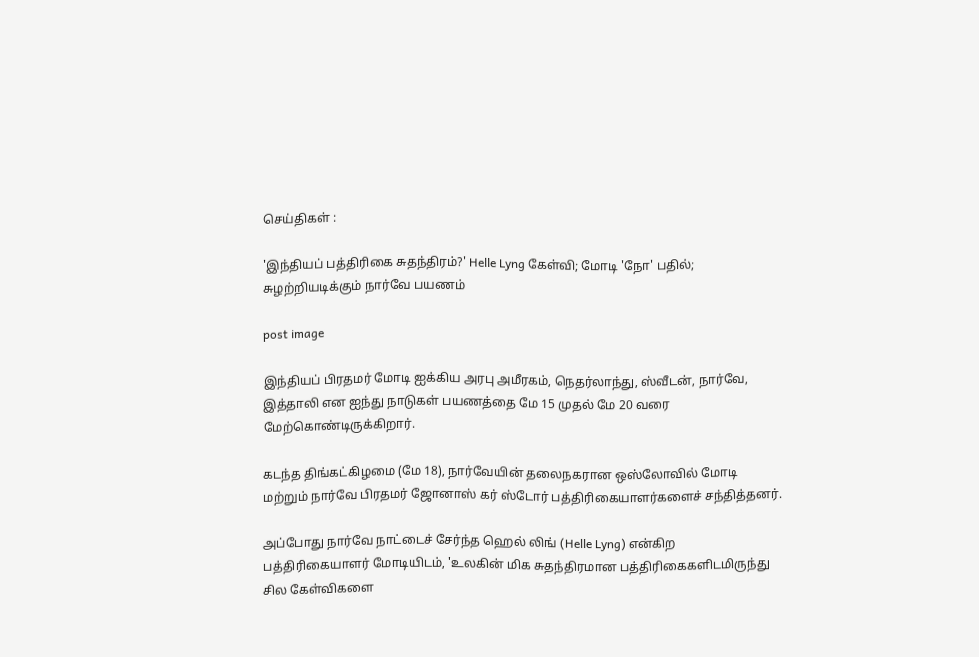செய்திகள் :

'இந்தியப் பத்திரிகை சுதந்திரம்?' Helle Lyng கேள்வி; மோடி 'நோ' பதில்; சுழற்றியடிக்கும் நார்வே பயணம்

post image

இந்தியப் பிரதமர் மோடி ஐக்கிய அரபு அமீரகம், நெதர்லாந்து, ஸ்வீடன், நார்வே, இத்தாலி என ஐந்து நாடுகள் பயணத்தை மே 15 முதல் மே 20 வரை மேற்கொண்டிருக்கிறார்.

கடந்த திங்கட்கிழமை (மே 18), நார்வேயின் தலைநகரான ஒஸ்லோவில் மோடி மற்றும் நார்வே பிரதமர் ஜோனாஸ் கர் ஸ்டோர் பத்திரிகையாளர்களைச் சந்தித்தனர்.

அப்போது நார்வே நாட்டைச் சேர்ந்த ஹெல் லிங் (Helle Lyng) என்கிற பத்திரிகையாளர் மோடியிடம், 'உலகின் மிக சுதந்திரமான பத்திரிகைகளிடமிருந்து சில கேள்விகளை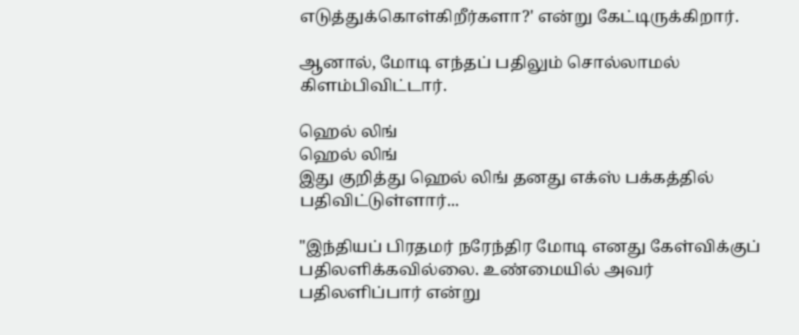எடுத்துக்கொள்கிறீர்களா?' என்று கேட்டிருக்கிறார்.

ஆனால், மோடி எந்தப் பதிலும் சொல்லாமல் கிளம்பிவிட்டார்.

ஹெல் லிங்
ஹெல் லிங்
இது குறித்து ஹெல் லிங் தனது எக்ஸ் பக்கத்தில் பதிவிட்டுள்ளார்...

"இந்தியப் பிரதமர் நரேந்திர மோடி எனது கேள்விக்குப் பதிலளிக்கவில்லை. உண்மையில் அவர் பதிலளிப்பார் என்று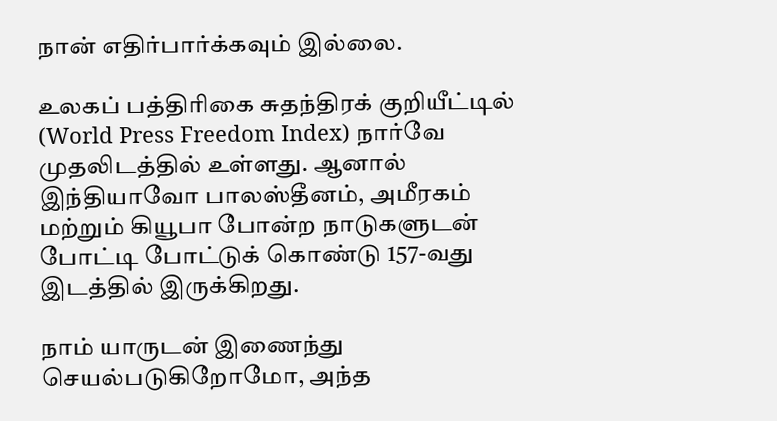நான் எதிர்பார்க்கவும் இல்லை.

உலகப் பத்திரிகை சுதந்திரக் குறியீட்டில் (World Press Freedom Index) நார்வே முதலிடத்தில் உள்ளது. ஆனால் இந்தியாவோ பாலஸ்தீனம், அமீரகம் மற்றும் கியூபா போன்ற நாடுகளுடன் போட்டி போட்டுக் கொண்டு 157-வது இடத்தில் இருக்கிறது.

நாம் யாருடன் இணைந்து செயல்படுகிறோமோ, அந்த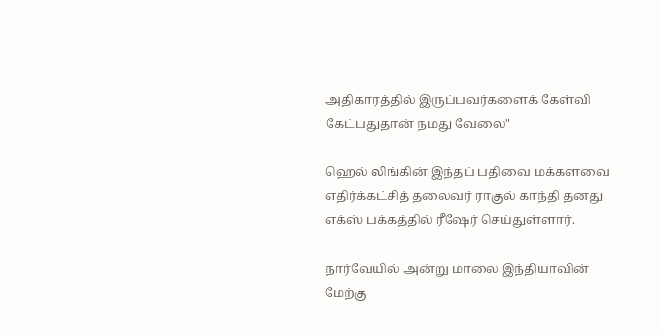அதிகாரத்தில் இருப்பவர்களைக் கேள்வி கேட்பதுதான் நமது வேலை"

ஹெல் லிங்கின் இந்தப் பதிவை மக்களவை எதிர்க்கட்சித் தலைவர் ராகுல் காந்தி தனது எக்ஸ் பக்கத்தில் ரீஷேர் செய்துள்ளார்.

நார்வேயில் அன்று மாலை இந்தியாவின் மேற்கு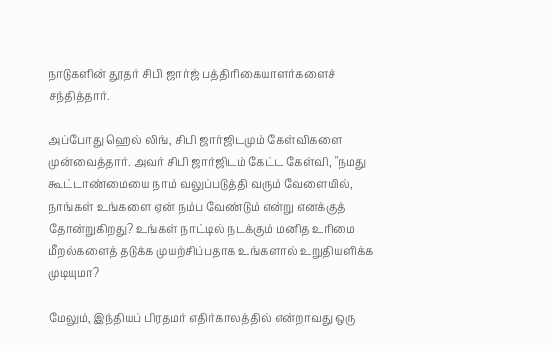நாடுகளின் தூதர் சிபி ஜார்ஜ் பத்திரிகையாளர்களைச் சந்தித்தார்.

அப்போது ஹெல் லிங், சிபி ஜார்ஜிடமும் கேள்விகளை முன்வைத்தார். அவர் சிபி ஜார்ஜிடம் கேட்ட கேள்வி, "நமது கூட்டாண்மையை நாம் வலுப்படுத்தி வரும் வேளையில், நாங்கள் உங்களை ஏன் நம்ப வேண்டும் என்று எனக்குத் தோன்றுகிறது? உங்கள் நாட்டில் நடக்கும் மனித உரிமை மீறல்களைத் தடுக்க முயற்சிப்பதாக உங்களால் உறுதியளிக்க முடியுமா?

மேலும், இந்தியப் பிரதமர் எதிர்காலத்தில் என்றாவது ஒரு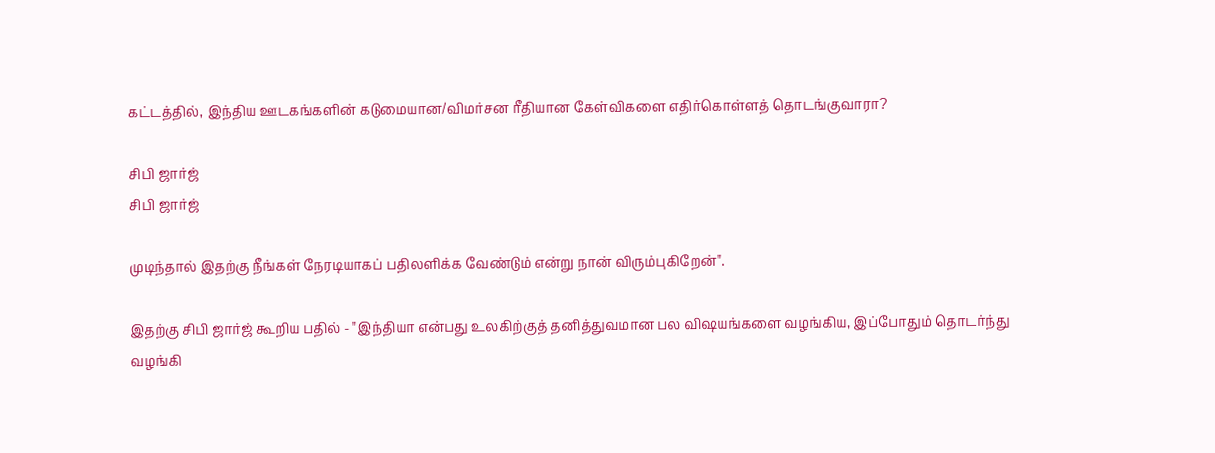கட்டத்தில், இந்திய ஊடகங்களின் கடுமையான/விமர்சன ரீதியான கேள்விகளை எதிர்கொள்ளத் தொடங்குவாரா?

சிபி ஜார்ஜ்
சிபி ஜார்ஜ்

முடிந்தால் இதற்கு நீங்கள் நேரடியாகப் பதிலளிக்க வேண்டும் என்று நான் விரும்புகிறேன்".

இதற்கு சிபி ஜார்ஜ் கூறிய பதில் - "இந்தியா என்பது உலகிற்குத் தனித்துவமான பல விஷயங்களை வழங்கிய, இப்போதும் தொடர்ந்து வழங்கி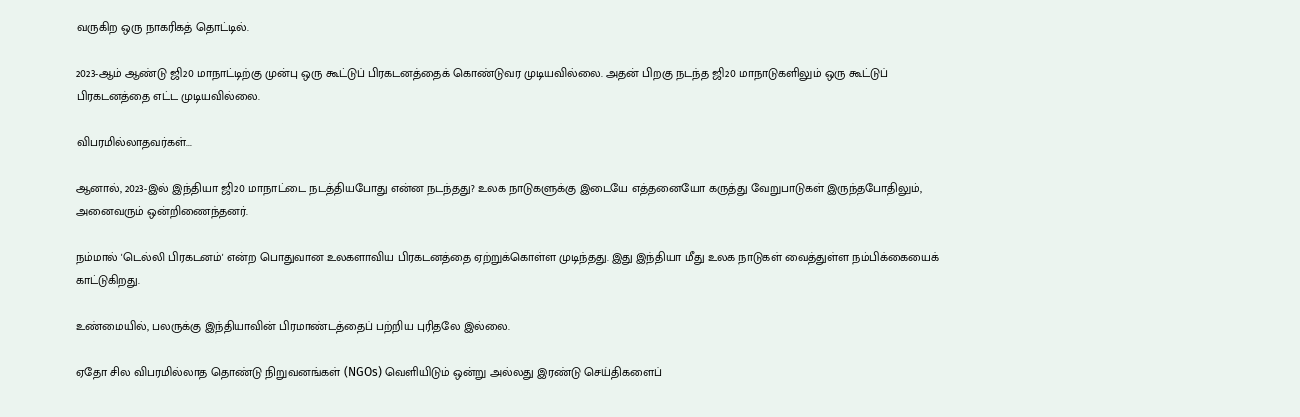வருகிற ஒரு நாகரிகத் தொட்டில்.

2023-ஆம் ஆண்டு ஜி20 மாநாட்டிற்கு முன்பு ஒரு கூட்டுப் பிரகடனத்தைக் கொண்டுவர முடியவில்லை. அதன் பிறகு நடந்த ஜி20 மாநாடுகளிலும் ஒரு கூட்டுப் பிரகடனத்தை எட்ட முடியவில்லை.

விபரமில்லாதவர்கள்...

ஆனால், 2023-இல் இந்தியா ஜி20 மாநாட்டை நடத்தியபோது என்ன நடந்தது? உலக நாடுகளுக்கு இடையே எத்தனையோ கருத்து வேறுபாடுகள் இருந்தபோதிலும், அனைவரும் ஒன்றிணைந்தனர்.

நம்மால் 'டெல்லி பிரகடனம்' என்ற பொதுவான உலகளாவிய பிரகடனத்தை ஏற்றுக்கொள்ள முடிந்தது. இது இந்தியா மீது உலக நாடுகள் வைத்துள்ள நம்பிக்கையைக் காட்டுகிறது.

உண்மையில், பலருக்கு இந்தியாவின் பிரமாண்டத்தைப் பற்றிய புரிதலே இல்லை.

ஏதோ சில விபரமில்லாத தொண்டு நிறுவனங்கள் (NGOs) வெளியிடும் ஒன்று அல்லது இரண்டு செய்திகளைப்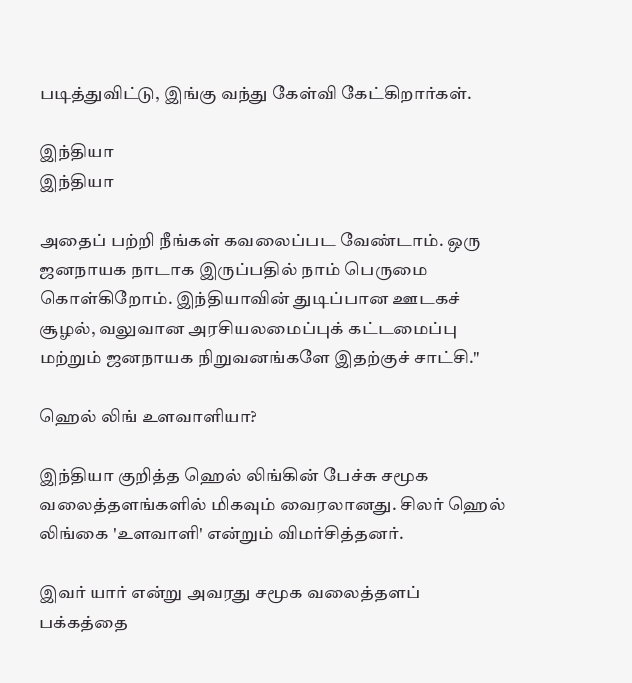படித்துவிட்டு, இங்கு வந்து கேள்வி கேட்கிறார்கள்.

இந்தியா
இந்தியா

அதைப் பற்றி நீங்கள் கவலைப்பட வேண்டாம். ஒரு ஜனநாயக நாடாக இருப்பதில் நாம் பெருமை கொள்கிறோம். இந்தியாவின் துடிப்பான ஊடகச் சூழல், வலுவான அரசியலமைப்புக் கட்டமைப்பு மற்றும் ஜனநாயக நிறுவனங்களே இதற்குச் சாட்சி."

ஹெல் லிங் உளவாளியா?

இந்தியா குறித்த ஹெல் லிங்கின் பேச்சு சமூக வலைத்தளங்களில் மிகவும் வைரலானது. சிலர் ஹெல் லிங்கை 'உளவாளி' என்றும் விமர்சித்தனர்.

இவர் யார் என்று அவரது சமூக வலைத்தளப் பக்கத்தை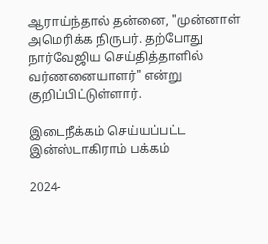ஆராய்ந்தால் தன்னை, "முன்னாள் அமெரிக்க நிருபர். தற்போது நார்வேஜிய செய்தித்தாளில் வர்ணனையாளர்" என்று குறிப்பிட்டுள்ளார்.

இடைநீக்கம் செய்யப்பட்ட இன்ஸ்டாகிராம் பக்கம்

2024-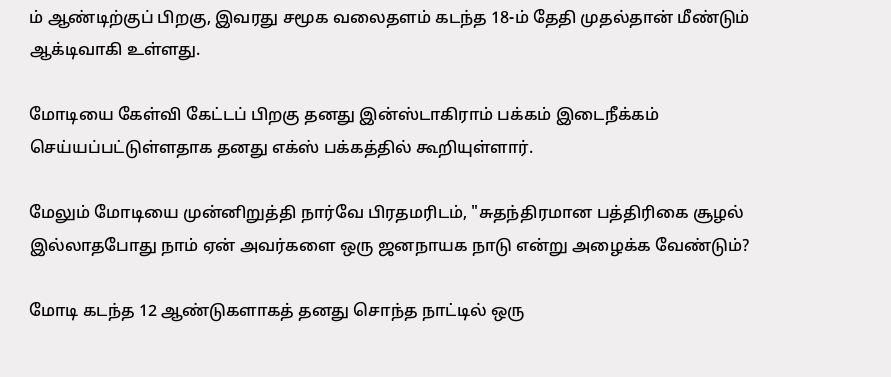ம் ஆண்டிற்குப் பிறகு, இவரது சமூக வலைதளம் கடந்த 18-ம் தேதி முதல்தான் மீண்டும் ஆக்டிவாகி உள்ளது.

மோடியை கேள்வி கேட்டப் பிறகு தனது இன்ஸ்டாகிராம் பக்கம் இடைநீக்கம் செய்யப்பட்டுள்ளதாக தனது எக்ஸ் பக்கத்தில் கூறியுள்ளார்.

மேலும் மோடியை முன்னிறுத்தி நார்வே பிரதமரிடம், "சுதந்திரமான பத்திரிகை சூழல் இல்லாதபோது நாம் ஏன் அவர்களை ஒரு ஜனநாயக நாடு என்று அழைக்க வேண்டும்?

மோடி கடந்த 12 ஆண்டுகளாகத் தனது சொந்த நாட்டில் ஒரு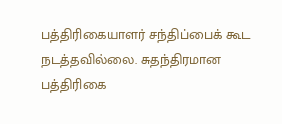பத்திரிகையாளர் சந்திப்பைக் கூட நடத்தவில்லை. சுதந்திரமான பத்திரிகை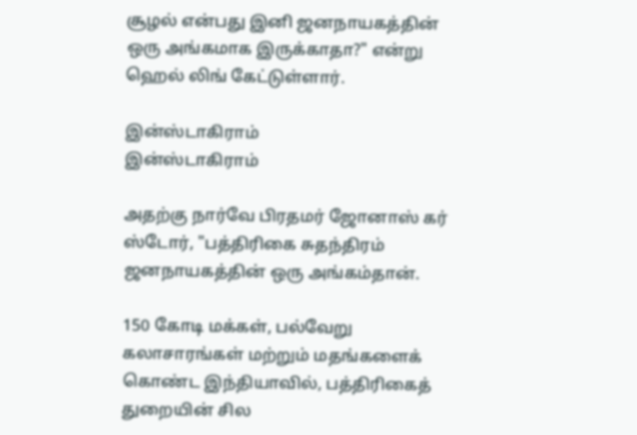சூழல் என்பது இனி ஜனநாயகத்தின் ஒரு அங்கமாக இருக்காதா?" என்று ஹெல் லிங் கேட்டுள்ளார்.

இன்ஸ்டாகிராம்
இன்ஸ்டாகிராம்

அதற்கு நார்வே பிரதமர் ஜோனாஸ் கர் ஸ்டோர், "பத்திரிகை சுதந்திரம் ஜனநாயகத்தின் ஒரு அங்கம்தான்.

150 கோடி மக்கள், பல்வேறு கலாசாரங்கள் மற்றும் மதங்களைக் கொண்ட இந்தியாவில், பத்திரிகைத் துறையின் சில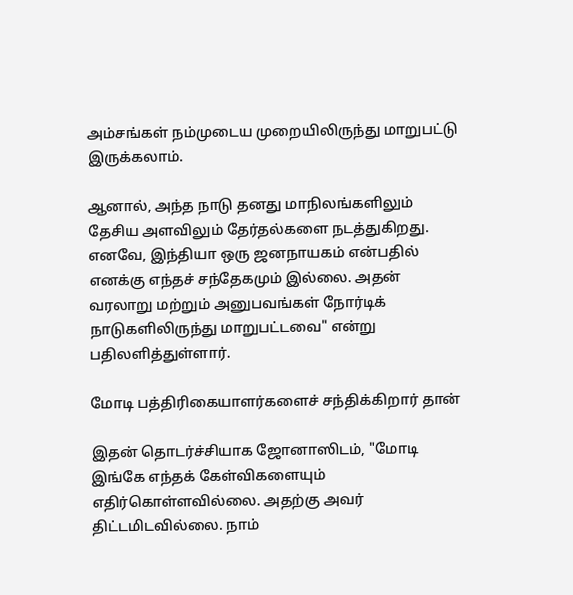அம்சங்கள் நம்முடைய முறையிலிருந்து மாறுபட்டு இருக்கலாம்.

ஆனால், அந்த நாடு தனது மாநிலங்களிலும் தேசிய அளவிலும் தேர்தல்களை நடத்துகிறது. எனவே, இந்தியா ஒரு ஜனநாயகம் என்பதில் எனக்கு எந்தச் சந்தேகமும் இல்லை. அதன் வரலாறு மற்றும் அனுபவங்கள் நோர்டிக் நாடுகளிலிருந்து மாறுபட்டவை" என்று பதிலளித்துள்ளார்.

மோடி பத்திரிகையாளர்களைச் சந்திக்கிறார் தான்

இதன் தொடர்ச்சியாக ஜோனாஸிடம், "மோடி இங்கே எந்தக் கேள்விகளையும் எதிர்கொள்ளவில்லை. அதற்கு அவர் திட்டமிடவில்லை. நாம்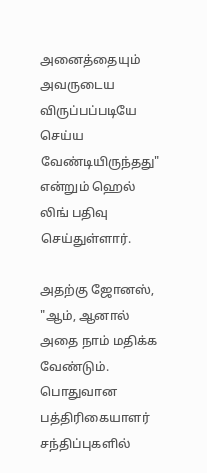அனைத்தையும் அவருடைய விருப்பப்படியே செய்ய வேண்டியிருந்தது" என்றும் ஹெல் லிங் பதிவு செய்துள்ளார்.

அதற்கு ஜோனஸ், "ஆம், ஆனால் அதை நாம் மதிக்க வேண்டும். பொதுவான பத்திரிகையாளர் சந்திப்புகளில்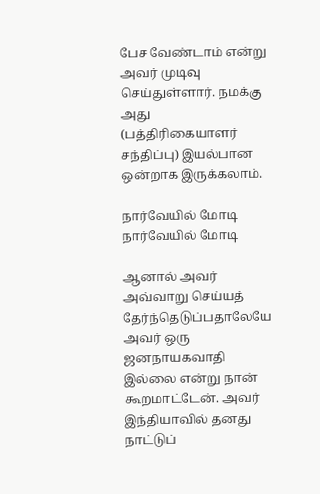பேச வேண்டாம் என்று அவர் முடிவு செய்துள்ளார். நமக்கு அது (பத்திரிகையாளர் சந்திப்பு) இயல்பான ஒன்றாக இருக்கலாம்.

நார்வேயில் மோடி
நார்வேயில் மோடி

ஆனால் அவர் அவ்வாறு செய்யத் தேர்ந்தெடுப்பதாலேயே அவர் ஒரு ஜனநாயகவாதி இல்லை என்று நான் கூறமாட்டேன். அவர் இந்தியாவில் தனது நாட்டுப்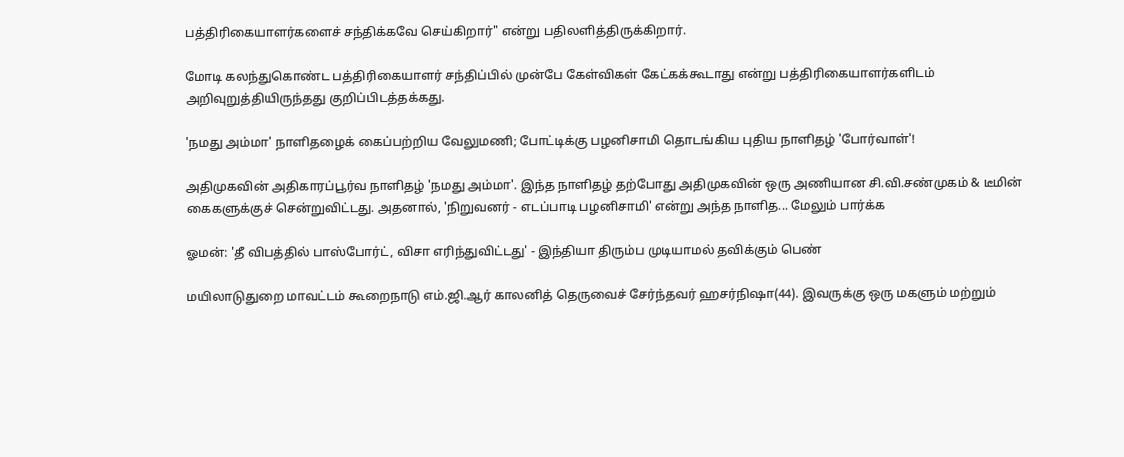பத்திரிகையாளர்களைச் சந்திக்கவே செய்கிறார்" என்று பதிலளித்திருக்கிறார்.

மோடி கலந்துகொண்ட பத்திரிகையாளர் சந்திப்பில் முன்பே கேள்விகள் கேட்கக்கூடாது என்று பத்திரிகையாளர்களிடம் அறிவுறுத்தியிருந்தது குறிப்பிடத்தக்கது.

'நமது அம்மா' நாளிதழைக் கைப்பற்றிய வேலுமணி; போட்டிக்கு பழனிசாமி தொடங்கிய புதிய நாளிதழ் 'போர்வாள்'!

அதிமுகவின் அதிகாரப்பூர்வ நாளிதழ் 'நமது அம்மா'. இந்த நாளிதழ் தற்போது அதிமுகவின் ஒரு அணியான சி.வி.சண்முகம் & டீமின் கைகளுக்குச் சென்றுவிட்டது. அதனால், 'நிறுவனர் - எடப்பாடி பழனிசாமி' என்று அந்த நாளித... மேலும் பார்க்க

ஓமன்: 'தீ விபத்தில் பாஸ்போர்ட், விசா எரிந்துவிட்டது' - இந்தியா திரும்ப முடியாமல் தவிக்கும் பெண்

மயிலாடுதுறை மாவட்டம் கூறைநாடு எம்.ஜி.ஆர் காலனித் தெருவைச் சேர்ந்தவர் ஹசர்நிஷா(44). இவருக்கு ஒரு மகளும் மற்றும்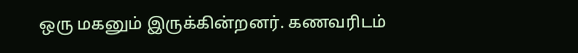ஒரு‌ மகனும் இருக்கின்றனர். கணவரிடம்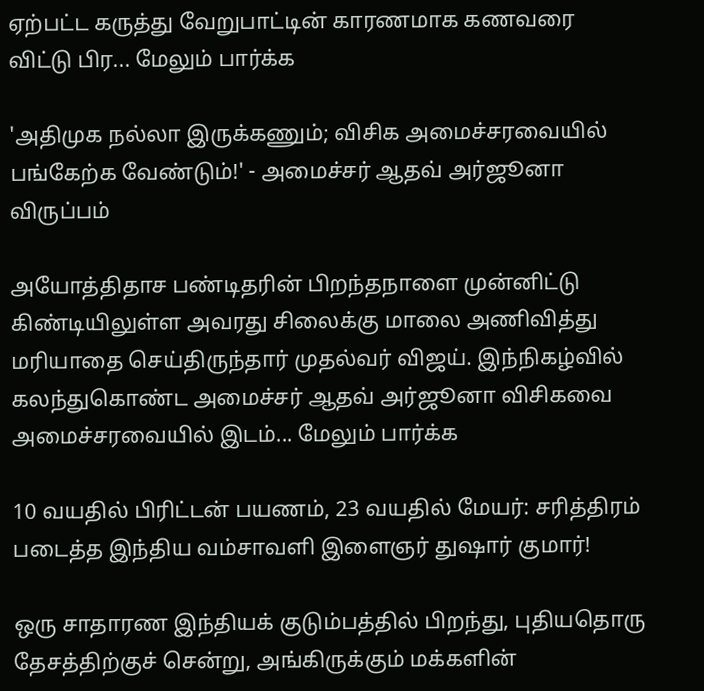ஏற்பட்ட கருத்து வேறுபாட்டின் காரணமாக கணவரை விட்டு பிர... மேலும் பார்க்க

'அதிமுக நல்லா இருக்கணும்; விசிக அமைச்சரவையில் பங்கேற்க வேண்டும்!' - அமைச்சர் ஆதவ் அர்ஜூனா விருப்பம்

அயோத்திதாச பண்டிதரின் பிறந்தநாளை முன்னிட்டு கிண்டியிலுள்ள அவரது சிலைக்கு மாலை அணிவித்து மரியாதை செய்திருந்தார் முதல்வர் விஜய். இந்நிகழ்வில் கலந்துகொண்ட அமைச்சர் ஆதவ் அர்ஜூனா விசிகவை அமைச்சரவையில் இடம்... மேலும் பார்க்க

10 வயதில் பிரிட்டன் பயணம், 23 வயதில் மேயர்: சரித்திரம் படைத்த இந்திய வம்சாவளி இளைஞர் துஷார் குமார்!

ஒரு சாதாரண இந்தியக் குடும்பத்தில் பிறந்து, புதியதொரு தேசத்திற்குச் சென்று, அங்கிருக்கும் மக்களின்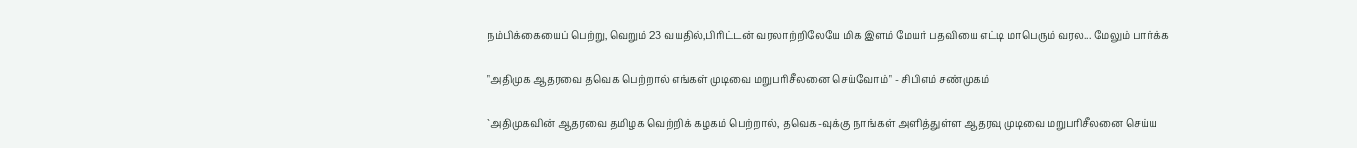நம்பிக்கையைப் பெற்று, வெறும் 23 வயதில்,பிரிட்டன் வரலாற்றிலேயே மிக இளம் மேயர் பதவியை எட்டி மாபெரும் வரல... மேலும் பார்க்க

"அதிமுக ஆதரவை தவெக பெற்றால் எங்கள் முடிவை மறுபரிசீலனை செய்வோம்" - சிபிஎம் சண்முகம்

`அதிமுகவின் ஆதரவை தமிழக வெற்றிக் கழகம் பெற்றால், தவெக-வுக்கு நாங்கள் அளித்துள்ள ஆதரவு முடிவை மறுபரிசீலனை செய்ய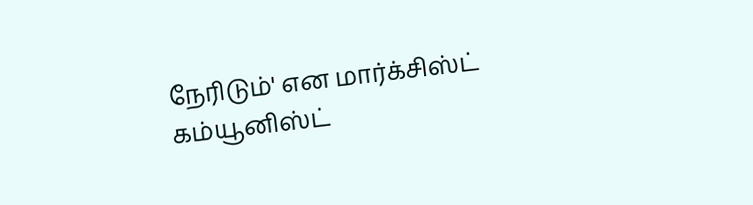நேரிடும்' என மார்க்சிஸ்ட் கம்யூனிஸ்ட்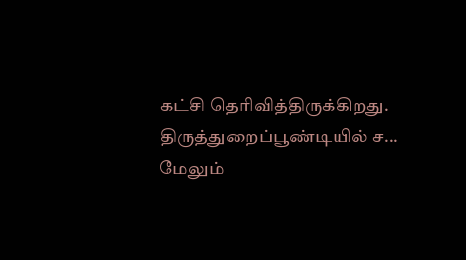கட்சி தெரிவித்திருக்கிறது. திருத்துறைப்பூண்டியில் ச... மேலும்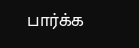பார்க்க